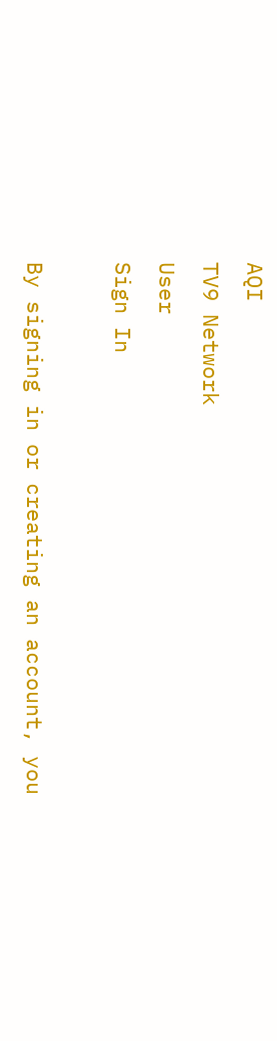AQI
TV9 Network
User
Sign In

By signing in or creating an account, you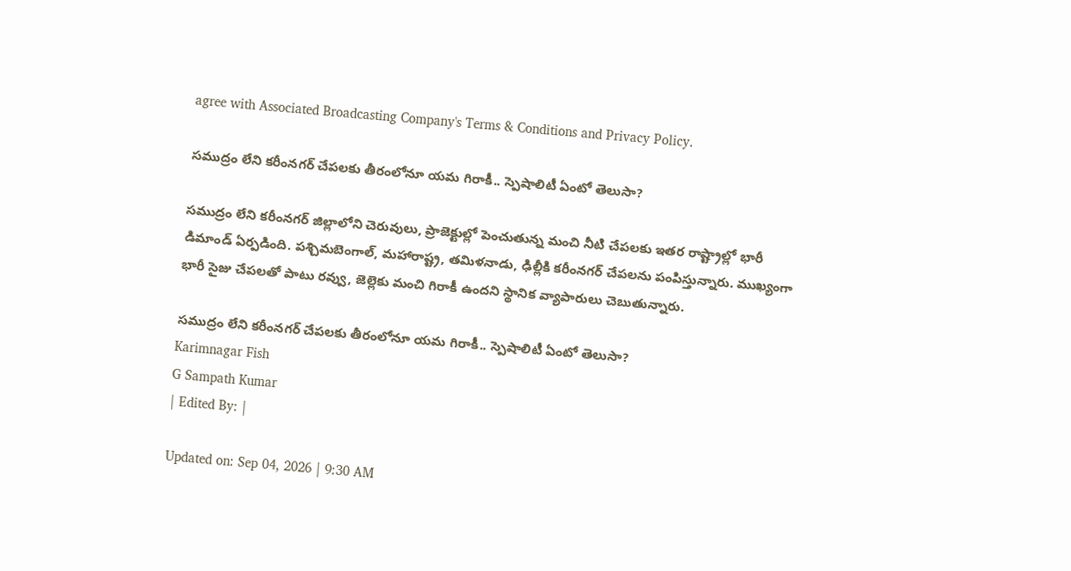agree with Associated Broadcasting Company's Terms & Conditions and Privacy Policy.

సముద్రం లేని కరీంనగర్ చేపలకు తీరంలోనూ యమ గిరాకీ.. స్పెషాలిటీ ఏంటో తెలుసా?

సముద్రం లేని కరీంనగర్ జిల్లాలోని చెరువులు, ప్రాజెక్టుల్లో పెంచుతున్న మంచి నీటి చేపలకు ఇతర రాష్ట్రాల్లో భారీ డిమాండ్ ఏర్పడింది. పశ్చిమబెంగాల్, మహారాష్ట్ర, తమిళనాడు, ఢిల్లీకి కరీంనగర్ చేపలను పంపిస్తున్నారు. ముఖ్యంగా భారీ సైజు చేపలతో పాటు రవ్వు, జెల్లెకు మంచి గిరాకీ ఉందని స్థానిక వ్యాపారులు చెబుతున్నారు.

సముద్రం లేని కరీంనగర్ చేపలకు తీరంలోనూ యమ గిరాకీ.. స్పెషాలిటీ ఏంటో తెలుసా?
Karimnagar Fish
G Sampath Kumar
| Edited By: |

Updated on: Sep 04, 2026 | 9:30 AM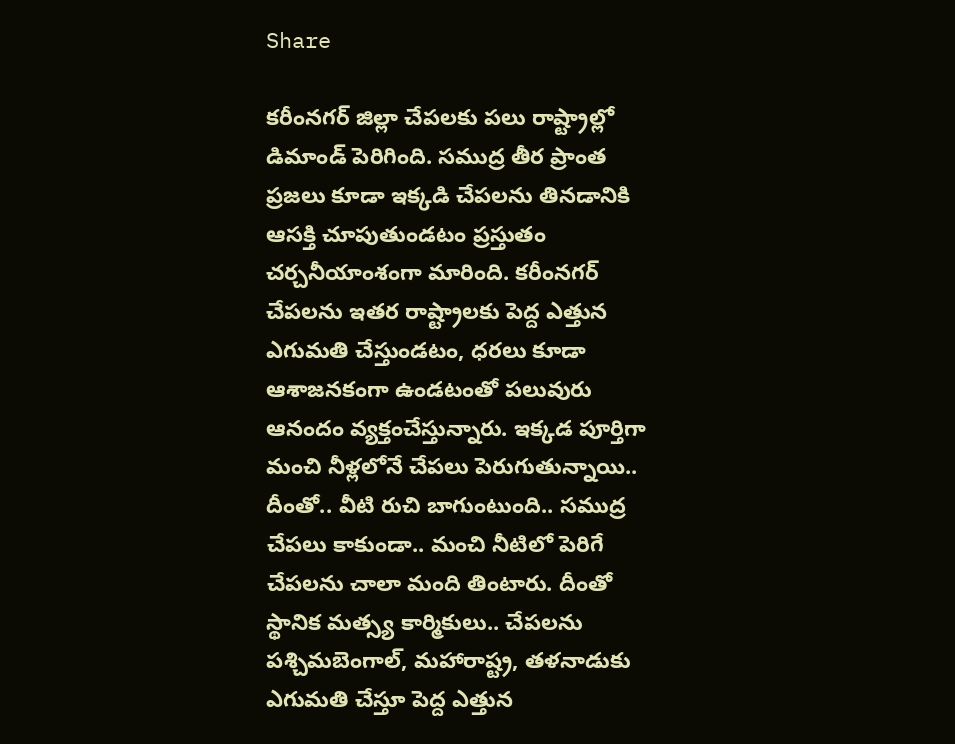Share

కరీంనగర్ జిల్లా చేపలకు పలు రాష్ట్రాల్లో డిమాండ్ పెరిగింది. సముద్ర తీర ప్రాంత ప్రజలు కూడా ఇక్కడి చేపలను తినడానికి ఆసక్తి చూపుతుండటం ప్రస్తుతం చర్చనీయాంశంగా మారింది. కరీంనగర్ చేపలను ఇతర రాష్ట్రాలకు పెద్ద ఎత్తున ఎగుమతి చేస్తుండటం, ధరలు కూడా ఆశాజనకంగా ఉండటంతో పలువురు ఆనందం వ్యక్తంచేస్తున్నారు. ఇక్కడ పూర్తిగా మంచి నీళ్లలోనే చేపలు పెరుగుతున్నాయి.. దీంతో.. వీటి రుచి బాగుంటుంది.. సముద్ర చేపలు కాకుండా.. మంచి నీటిలో పెరిగే చేపలను చాలా మంది తింటారు. దీంతో స్థానిక మత్స్య కార్మికులు.. చేపలను పశ్చిమబెంగాల్, మహారాష్ట్ర, తళనాడుకు ఎగుమతి చేస్తూ పెద్ద ఎత్తున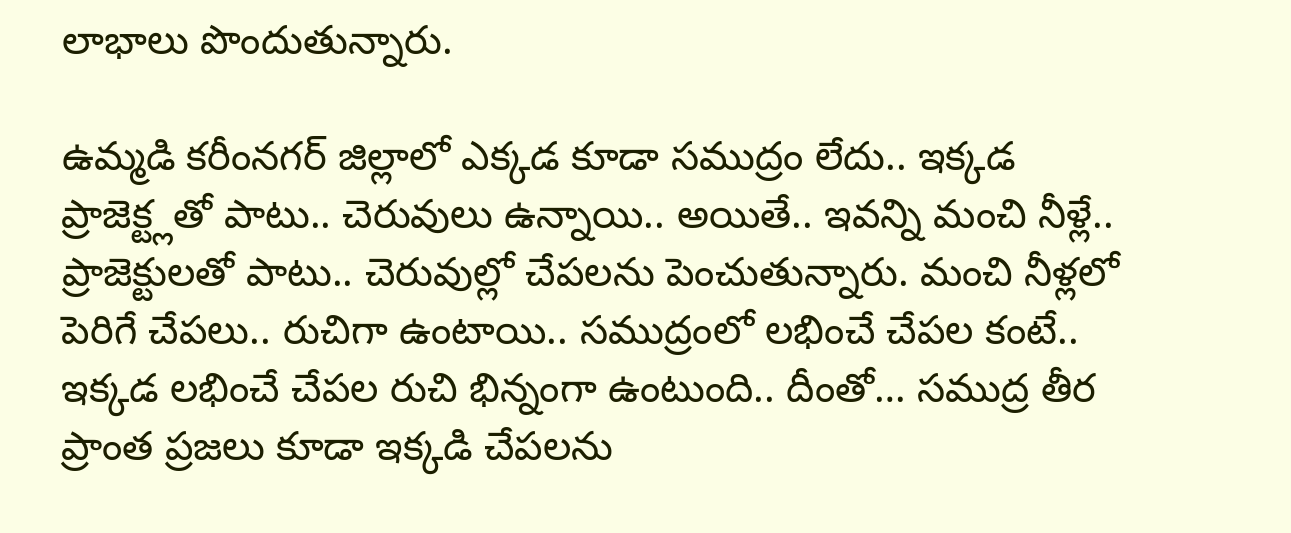లాభాలు పొందుతున్నారు.

ఉమ్మడి కరీంనగర్ జిల్లాలో ఎక్కడ కూడా సముద్రం లేదు.. ఇక్కడ ప్రాజెక్ట్లతో పాటు.. చెరువులు ఉన్నాయి.. అయితే.. ఇవన్ని మంచి నీళ్లే.. ప్రాజెక్టులతో పాటు.. చెరువుల్లో చేపలను పెంచుతున్నారు. మంచి నీళ్లలో పెరిగే చేపలు.. రుచిగా ఉంటాయి.. సముద్రంలో లభించే చేపల కంటే.. ఇక్కడ లభించే చేపల రుచి భిన్నంగా ఉంటుంది.. దీంతో… సముద్ర తీర ప్రాంత ప్రజలు కూడా ఇక్కడి చేపలను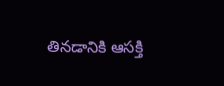తినడానికి ఆసక్తి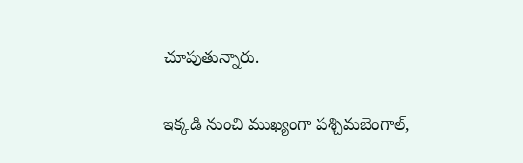చూపుతున్నారు.

ఇక్కడి నుంచి ముఖ్యంగా పశ్చిమబెంగాల్,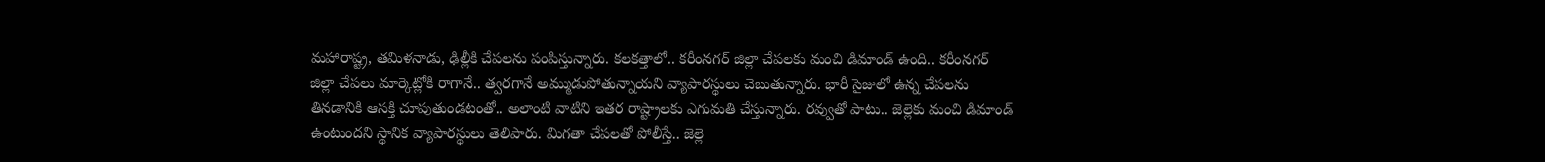మహారాష్ట్ర, తమిళనాడు, ఢిల్లీకి చేపలను పంపిస్తున్నారు. కలకత్తాలో.. కరీంనగర్ జిల్లా చేపలకు మంచి డిమాండ్ ఉంది.. కరీంనగర్ జిల్లా చేపలు మార్కెట్లోకి రాగానే.. త్వరగానే అమ్ముడుపోతున్నాయని వ్యాపారస్థులు చెబుతున్నారు. భారీ సైజులో ఉన్న చేపలను తినడానికి ఆసక్తి చూపుతుండటంతో.. అలాంటి వాటిని ఇతర రాష్ట్రాలకు ఎగుమతి చేస్తున్నారు. రవ్వుతో పాటు.. జెల్లెకు మంచి డిమాండ్ ఉంటుందని స్థానిక వ్యాపారస్థులు తెలిపారు. మిగతా చేపలతో పోలీస్తే.. జెల్లె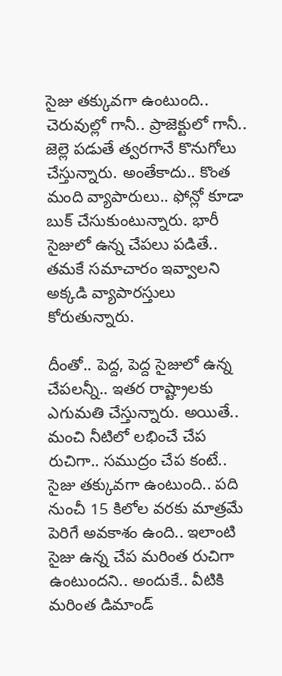సైజు తక్కువగా ఉంటుంది.. చెరువుల్లో గానీ.. ప్రాజెక్టులో గానీ.. జెల్లె పడుతే త్వరగానే కొనుగోలు చేస్తున్నారు. అంతేకాదు.. కొంత మంది వ్యాపారులు.. ఫోన్లో కూడా బుక్ చేసుకుంటున్నారు. భారీ సైజులో ఉన్న చేపలు పడితే.. తమకే సమాచారం ఇవ్వాలని అక్కడి వ్యాపారస్తులు కోరుతున్నారు.

దీంతో.. పెద్ద, పెద్ద సైజులో ఉన్న చేపలన్నీ.. ఇతర రాష్ట్రాలకు ఎగుమతి చేస్తున్నారు. అయితే.. మంచి నీటిలో లభించే చేప రుచిగా.. సముద్రం చేప కంటే.. సైజు తక్కువగా ఉంటుంది.. పది నుంచీ 15 కిలోల వరకు మాత్రమే పెరిగే అవకాశం ఉంది.. ఇలాంటి సైజు ఉన్న చేప మరింత రుచిగా ఉంటుందని.. అందుకే.. వీటికి మరింత డిమాండ్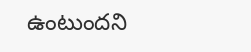ఉంటుందని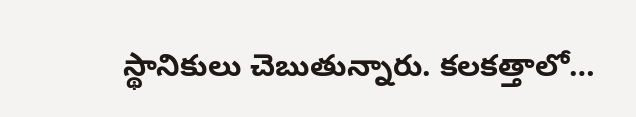స్థానికులు చెబుతున్నారు. కలకత్తాలో…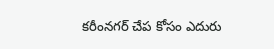కరీంనగర్ చేప కోసం ఎదురు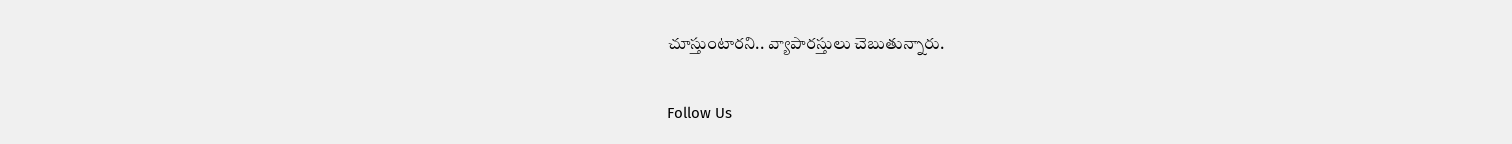చూస్తుంటారని.. వ్యాపారస్తులు చెబుతున్నారు.

Follow Us